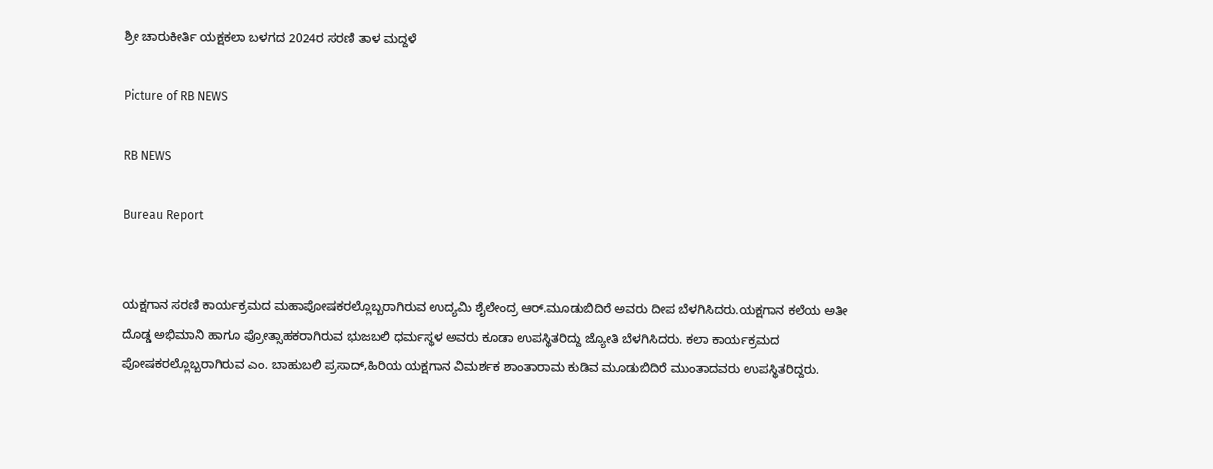ಶ್ರೀ ಚಾರುಕೀರ್ತಿ ಯಕ್ಷಕಲಾ ಬಳಗದ 2024ರ ಸರಣಿ ತಾಳ ಮದ್ದಳೆ

Picture of RB NEWS

RB NEWS

Bureau Report


ಯಕ್ಷಗಾನ ಸರಣಿ ಕಾರ್ಯಕ್ರಮದ ಮಹಾಪೋಷಕರಲ್ಲೊಬ್ಬರಾಗಿರುವ ಉದ್ಯಮಿ ಶೈಲೇಂದ್ರ ಆರ್.ಮೂಡುಬಿದಿರೆ ಅವರು ದೀಪ ಬೆಳಗಿಸಿದರು.ಯಕ್ಷಗಾನ ಕಲೆಯ ಅತೀ ದೊಡ್ಡ ಅಭಿಮಾನಿ ಹಾಗೂ ಪ್ರೋತ್ಸಾಹಕರಾಗಿರುವ ಭುಜಬಲಿ ಧರ್ಮಸ್ಥಳ ಅವರು ಕೂಡಾ ಉಪಸ್ಥಿತರಿದ್ದು ಜ್ಯೋತಿ ಬೆಳಗಿಸಿದರು. ಕಲಾ ಕಾರ್ಯಕ್ರಮದ ಪೋಷಕರಲ್ಲೊಬ್ಬರಾಗಿರುವ ಎಂ. ಬಾಹುಬಲಿ ಪ್ರಸಾದ್,ಹಿರಿಯ ಯಕ್ಷಗಾನ ವಿಮರ್ಶಕ ಶಾಂತಾರಾಮ ಕುಡಿವ ಮೂಡುಬಿದಿರೆ ಮುಂತಾದವರು ಉಪಸ್ಥಿತರಿದ್ದರು.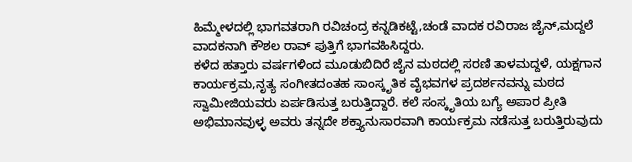ಹಿಮ್ಮೇಳದಲ್ಲಿ ಭಾಗವತರಾಗಿ ರವಿಚಂದ್ರ ಕನ್ನಡಿಕಟ್ಟೆ,ಚಂಡೆ ವಾದಕ ರವಿರಾಜ ಜೈನ್,ಮದ್ದಲೆ ವಾದಕನಾಗಿ ಕೌಶಲ ರಾವ್ ಪುತ್ತಿಗೆ ಭಾಗವಹಿಸಿದ್ದರು.
ಕಳೆದ ಹತ್ತಾರು ವರ್ಷಗಳಿಂದ ಮೂಡುಬಿದಿರೆ ಜೈನ ಮಠದಲ್ಲಿ ಸರಣಿ ತಾಳಮದ್ದಳೆ, ಯಕ್ಷಗಾನ ಕಾರ್ಯಕ್ರಮ,ನೃತ್ಯ ಸಂಗೀತದಂತಹ ಸಾಂಸ್ಕೃತಿಕ ವೈಭವಗಳ ಪ್ರದರ್ಶನವನ್ನು ಮಠದ ಸ್ವಾಮೀಜಿಯವರು ಏರ್ಪಡಿಸುತ್ತ ಬರುತ್ತಿದ್ದಾರೆ. ಕಲೆ ಸಂಸ್ಕೃತಿಯ ಬಗ್ಯೆ ಅಪಾರ ಪ್ರೀತಿ ಅಭಿಮಾನವುಳ್ಳ ಅವರು ತನ್ನದೇ ಶಕ್ತ್ಯಾನುಸಾರವಾಗಿ ಕಾರ್ಯಕ್ರಮ ನಡೆಸುತ್ತ ಬರುತ್ತಿರುವುದು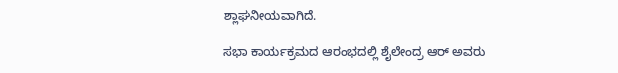ಶ್ಲಾಘನೀಯವಾಗಿದೆ.

ಸಭಾ ಕಾರ್ಯಕ್ರಮದ ಆರಂಭದಲ್ಲಿ ಶೈಲೇಂದ್ರ ಆರ್ ಅವರು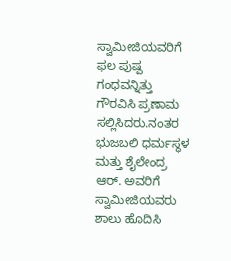ಸ್ವಾಮೀಜಿಯವರಿಗೆ ಫಲ ಪುಷ್ಪ ಗಂಧವನ್ನಿತ್ತು ಗೌರವಿಸಿ ಪ್ರಣಾಮ ಸಲ್ಲಿಸಿದರು.ನಂತರ ಭುಜಬಲಿ ಧರ್ಮಸ್ಥಳ ಮತ್ತು ಶೈಲೇಂದ್ರ ಆರ್. ಅವರಿಗೆ ಸ್ವಾಮೀಜಿಯವರು ಶಾಲು ಹೊದಿಸಿ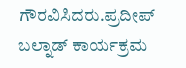ಗೌರವಿಸಿದರು.ಪ್ರದೀಪ್ ಬಲ್ನಾಡ್ ಕಾರ್ಯಕ್ರಮ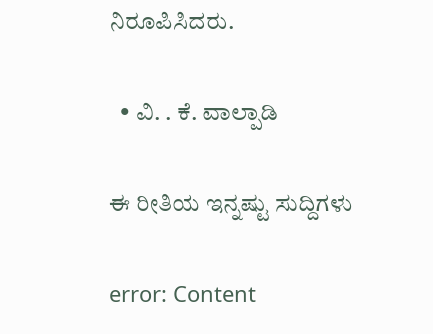ನಿರೂಪಿಸಿದರು.

  • ವಿ. . ಕೆ. ವಾಲ್ಪಾಡಿ

ಈ ರೀತಿಯ ಇನ್ನಷ್ಟು ಸುದ್ದಿಗಳು

error: Content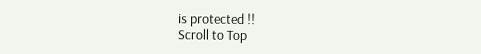is protected !!
Scroll to Top